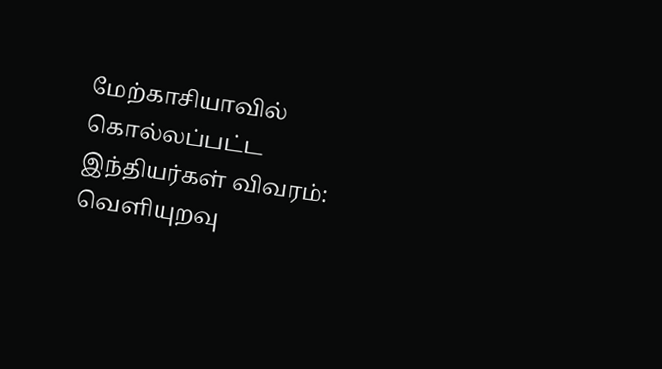மேற்காசியாவில் கொல்லப்பட்ட இந்தியர்கள் விவரம்: வெளியுறவு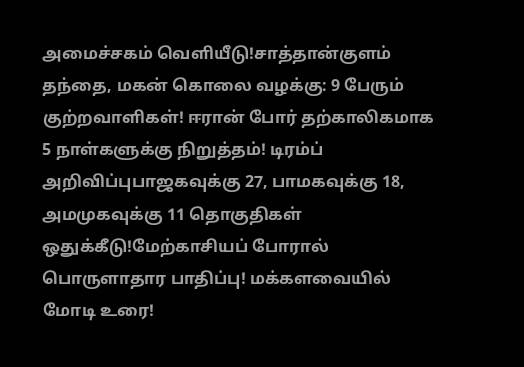அமைச்சகம் வெளியீடு!சாத்தான்குளம் தந்தை, மகன் கொலை வழக்கு: 9 பேரும் குற்றவாளிகள்! ஈரான் போர் தற்காலிகமாக 5 நாள்களுக்கு நிறுத்தம்! டிரம்ப் அறிவிப்புபாஜகவுக்கு 27, பாமகவுக்கு 18, அமமுகவுக்கு 11 தொகுதிகள் ஒதுக்கீடு!மேற்காசியப் போரால் பொருளாதார பாதிப்பு! மக்களவையில் மோடி உரை!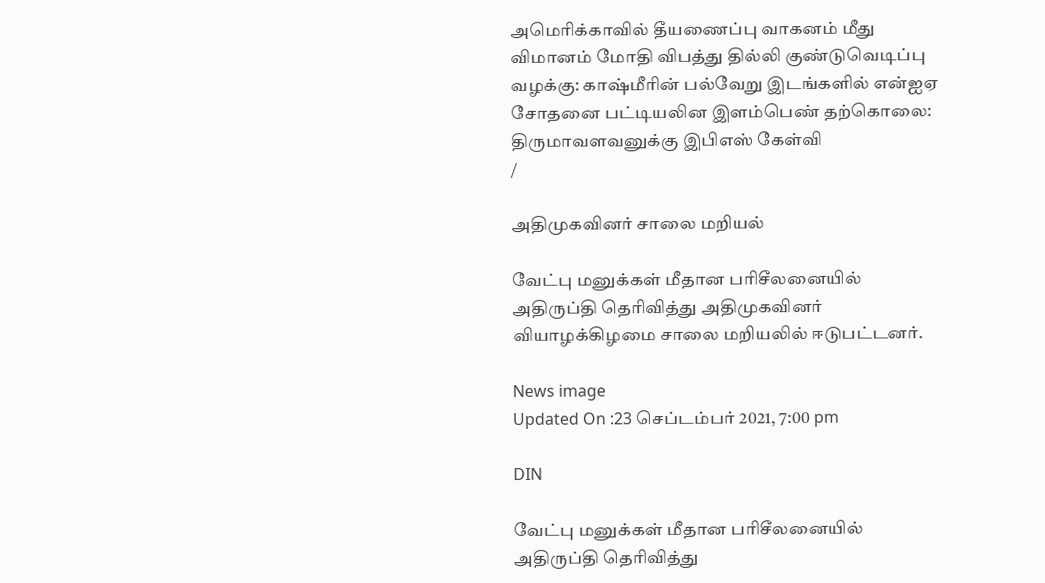அமெரிக்காவில் தீயணைப்பு வாகனம் மீது விமானம் மோதி விபத்து தில்லி குண்டுவெடிப்பு வழக்கு: காஷ்மீரின் பல்வேறு இடங்களில் என்ஐஏ சோதனை பட்டியலின இளம்பெண் தற்கொலை: திருமாவளவனுக்கு இபிஎஸ் கேள்வி
/

அதிமுகவினர் சாலை மறியல்

வேட்பு மனுக்கள் மீதான பரிசீலனையில் அதிருப்தி தெரிவித்து அதிமுகவினர் வியாழக்கிழமை சாலை மறியலில் ஈடுபட்டனர்.

News image
Updated On :23 செப்டம்பர் 2021, 7:00 pm

DIN

வேட்பு மனுக்கள் மீதான பரிசீலனையில் அதிருப்தி தெரிவித்து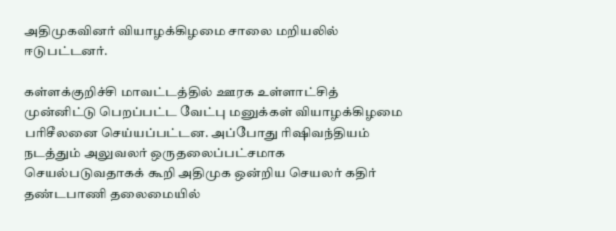அதிமுகவினர் வியாழக்கிழமை சாலை மறியலில் ஈடுபட்டனர்.

கள்ளக்குறிச்சி மாவட்டத்தில் ஊரக உள்ளாட்சித் முன்னிட்டு பெறப்பட்ட வேட்பு மனுக்கள் வியாழக்கிழமை பரிசீலனை செய்யப்பட்டன. அப்போது ரிஷிவந்தியம் நடத்தும் அலுவலர் ஒருதலைப்பட்சமாக செயல்படுவதாகக் கூறி அதிமுக ஒன்றிய செயலர் கதிர் தண்டபாணி தலைமையில்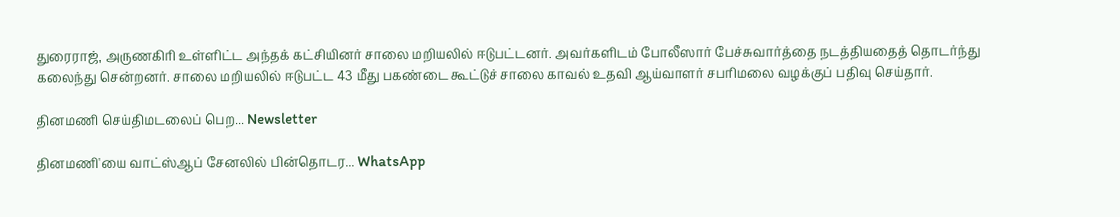துரைராஜ், அருணகிரி உள்ளிட்ட அந்தக் கட்சியினர் சாலை மறியலில் ஈடுபட்டனர். அவர்களிடம் போலீஸார் பேச்சுவார்த்தை நடத்தியதைத் தொடர்ந்து கலைந்து சென்றனர். சாலை மறியலில் ஈடுபட்ட 43 மீது பகண்டை கூட்டுச் சாலை காவல் உதவி ஆய்வாளர் சபரிமலை வழக்குப் பதிவு செய்தார்.

தினமணி செய்திமடலைப் பெற... Newsletter

தினமணி'யை வாட்ஸ்ஆப் சேனலில் பின்தொடர... WhatsApp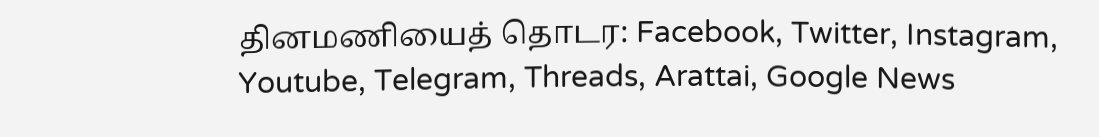தினமணியைத் தொடர: Facebook, Twitter, Instagram, Youtube, Telegram, Threads, Arattai, Google News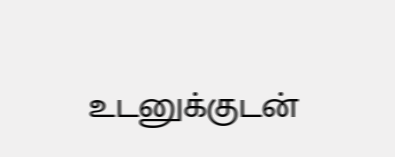உடனுக்குடன்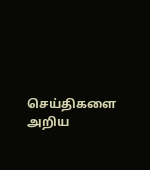செய்திகளை அறிய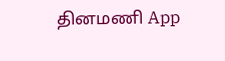தினமணி App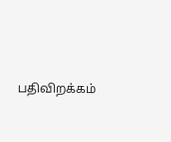பதிவிறக்கம்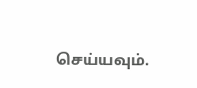செய்யவும்.